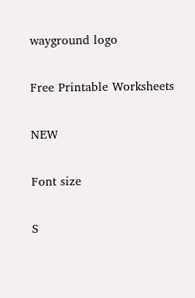wayground logo

Free Printable Worksheets

NEW

Font size

S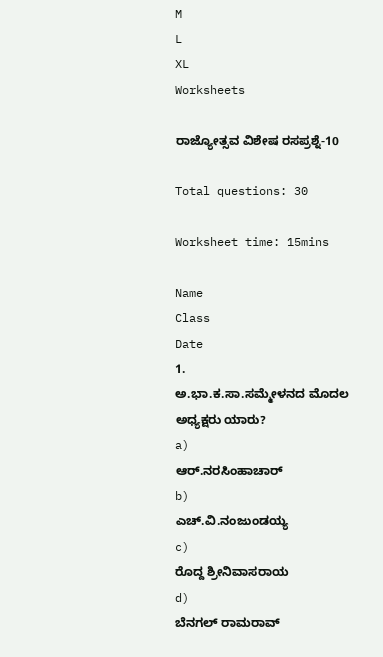M
L
XL
Worksheets

ರಾಜ್ಯೋತ್ಸವ ವಿಶೇಷ ರಸಪ್ರಶ್ನೆ-10

Total questions: 30

Worksheet time: 15mins

Name
Class
Date
1.
ಅ.ಭಾ.ಕ.ಸಾ.ಸಮ್ಮೇಳನದ ಮೊದಲ ಅಧ್ಯಕ್ಷರು ಯಾರು?
a)
ಆರ್.ನರಸಿಂಹಾಚಾರ್
b)
ಎಚ್.ವಿ.ನಂಜುಂಡಯ್ಯ
c)
ರೊದ್ದ ಶ್ರೀನಿವಾಸರಾಯ
d)
ಬೆನಗಲ್ ರಾಮರಾವ್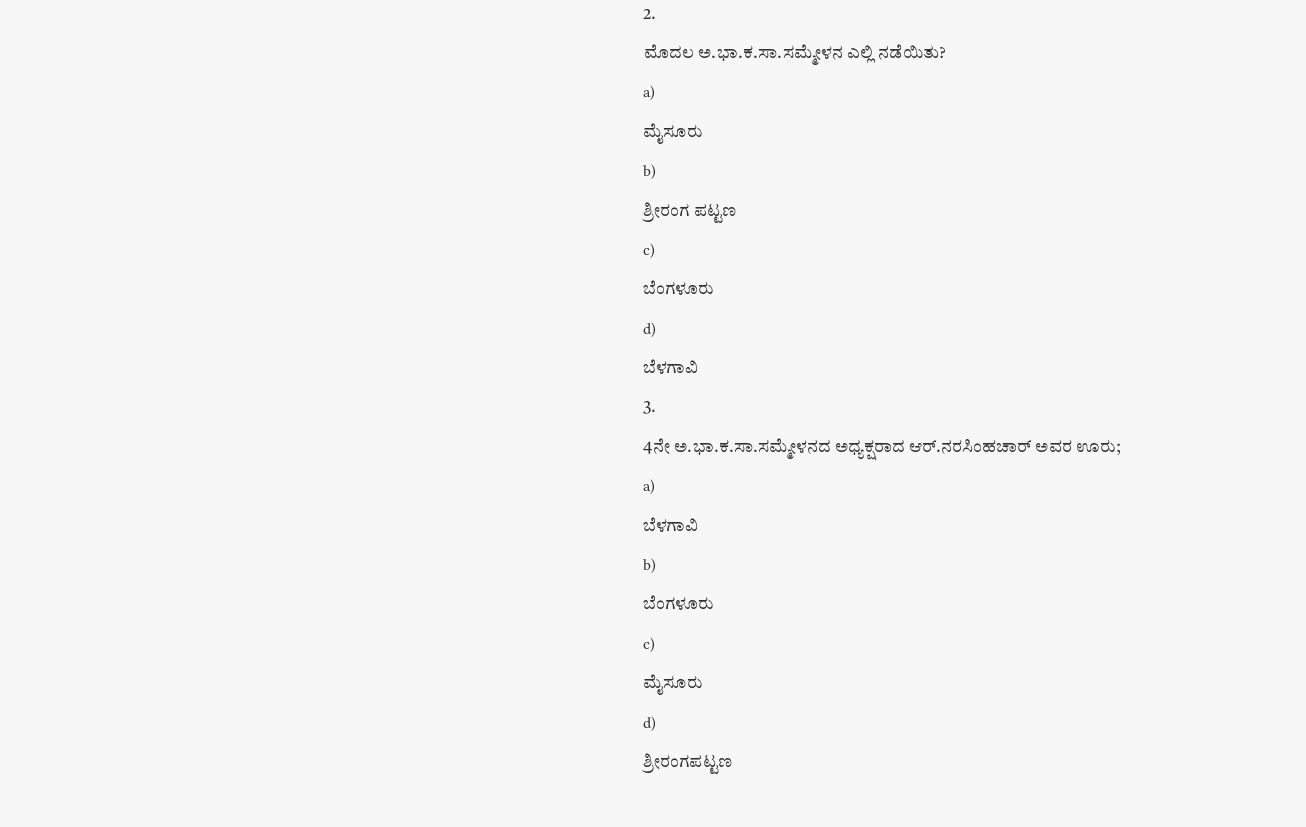2.
ಮೊದಲ ಅ.ಭಾ.ಕ.ಸಾ.ಸಮ್ಮೇಳನ ಎಲ್ಲಿ ನಡೆಯಿತು?
a)
ಮೈಸೂರು
b)
ಶ್ರೀರಂಗ ಪಟ್ಟಣ
c)
ಬೆಂಗಳೂರು
d)
ಬೆಳಗಾವಿ
3.
4ನೇ ಅ.ಭಾ.ಕ.ಸಾ.ಸಮ್ಮೇಳನದ ಅಧ್ಯಕ್ಷರಾದ ಆರ್.ನರಸಿಂಹಚಾರ್ ಅವರ ಊರು;
a)
ಬೆಳಗಾವಿ
b)
ಬೆಂಗಳೂರು
c)
ಮೈಸೂರು
d)
ಶ್ರೀರಂಗಪಟ್ಟಣ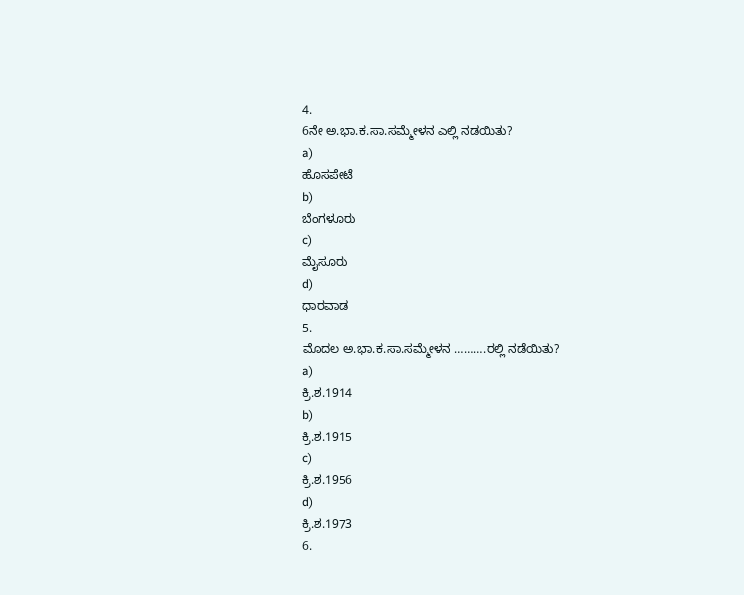4.
6ನೇ ಅ.ಭಾ.ಕ.ಸಾ.ಸಮ್ಮೇಳನ ಎಲ್ಲಿ ನಡಯಿತು?
a)
ಹೊಸಪೇಟೆ
b)
ಬೆಂಗಳೂರು
c)
ಮೈಸೂರು
d)
ಧಾರವಾಡ
5.
ಮೊದಲ ಅ.ಭಾ.ಕ.ಸಾ.ಸಮ್ಮೇಳನ ……….ರಲ್ಲಿ ನಡೆಯಿತು?
a)
ಕ್ರಿ.ಶ.1914
b)
ಕ್ರಿ.ಶ.1915
c)
ಕ್ರಿ.ಶ.1956
d)
ಕ್ರಿ.ಶ.1973
6.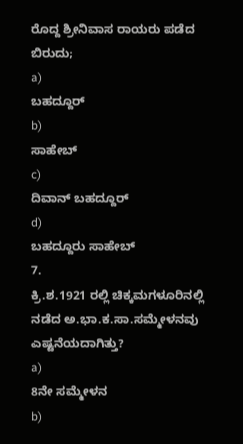ರೊದ್ದ ಶ್ರೀನಿವಾಸ ರಾಯರು ಪಡೆದ ಬಿರುದು;
a)
ಬಹದ್ದೂರ್
b)
ಸಾಹೇಬ್
c)
ದಿವಾನ್ ಬಹದ್ದೂರ್
d)
ಬಹದ್ದೂರು ಸಾಹೇಬ್
7.
ಕ್ರಿ.ಶ.1921 ರಲ್ಲಿ ಚಿಕ್ಕಮಗಳೂರಿನಲ್ಲಿ ನಡೆದ ಅ.ಭಾ.ಕ.ಸಾ.ಸಮ್ಮೇಳನವು ಎಷ್ಟನೆಯದಾಗಿತ್ತು?
a)
8ನೇ ಸಮ್ಮೇಳನ
b)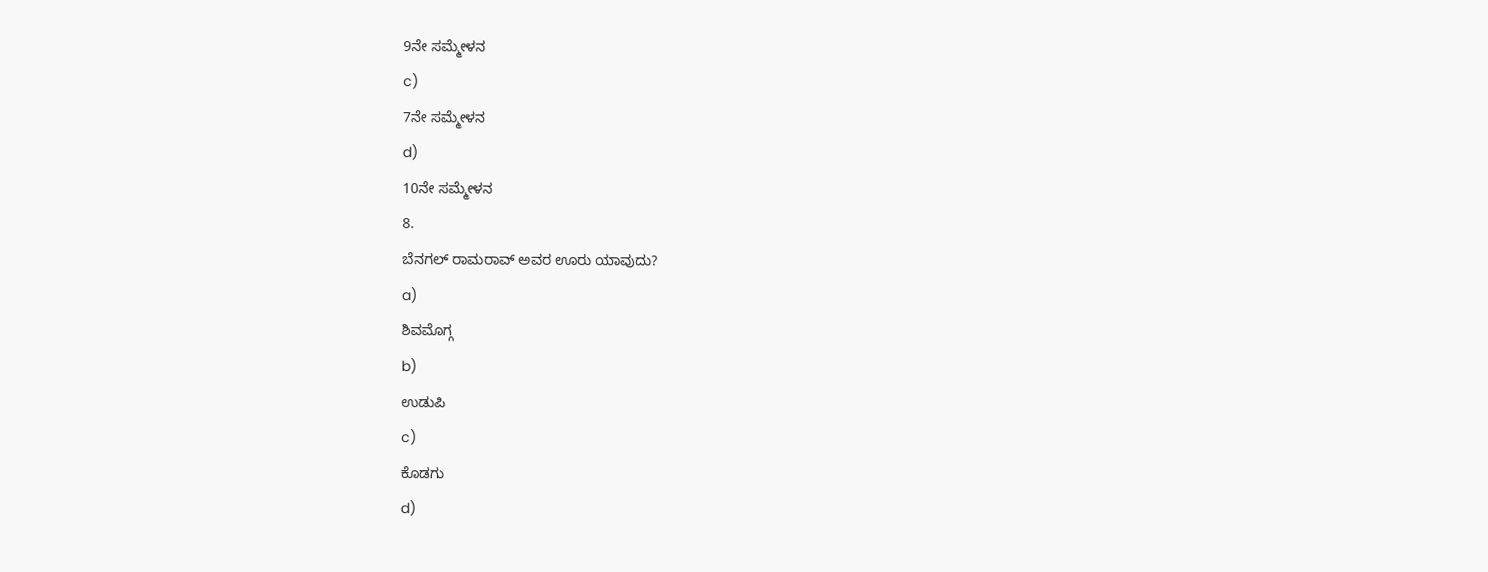9ನೇ ಸಮ್ಮೇಳನ
c)
7ನೇ ಸಮ್ಮೇಳನ
d)
10ನೇ ಸಮ್ಮೇಳನ
8.
ಬೆನಗಲ್ ರಾಮರಾವ್ ಅವರ ಊರು ಯಾವುದು?
a)
ಶಿವಮೊಗ್ಗ
b)
ಉಡುಪಿ
c)
ಕೊಡಗು
d)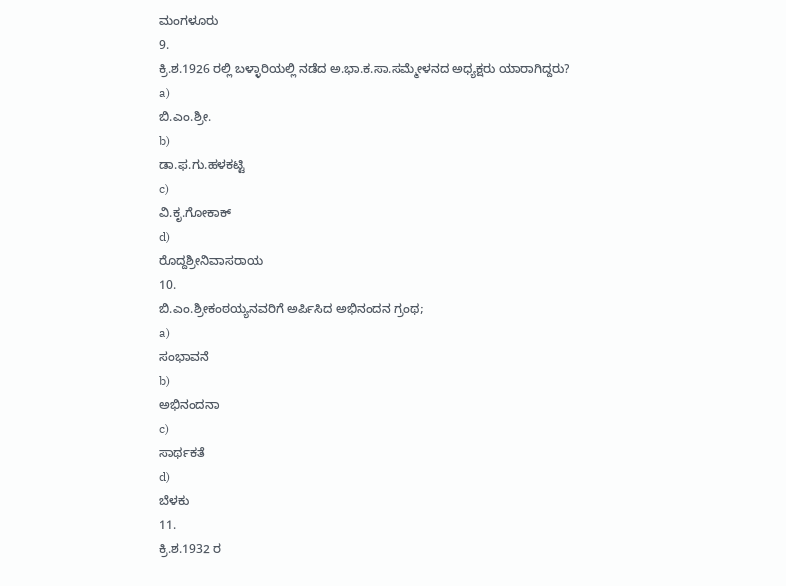ಮಂಗಳೂರು
9.
ಕ್ರಿ.ಶ.1926 ರಲ್ಲಿ ಬಳ್ಳಾರಿಯಲ್ಲಿ ನಡೆದ ಅ.ಭಾ.ಕ.ಸಾ.ಸಮ್ಮೇಳನದ ಅಧ್ಯಕ್ಷರು ಯಾರಾಗಿದ್ದರು?
a)
ಬಿ.ಎಂ.ಶ್ರೀ.
b)
ಡಾ.ಫ.ಗು.ಹಳಕಟ್ಟಿ
c)
ವಿ.ಕೃ.ಗೋಕಾಕ್
d)
ರೊದ್ದಶ್ರೀನಿವಾಸರಾಯ
10.
ಬಿ.ಎಂ.ಶ್ರೀಕಂಠಯ್ಯನವರಿಗೆ ಅರ್ಪಿಸಿದ ಅಭಿನಂದನ ಗ್ರಂಥ;
a)
ಸಂಭಾವನೆ
b)
ಅಭಿನಂದನಾ
c)
ಸಾರ್ಥಕತೆ
d)
ಬೆಳಕು
11.
ಕ್ರಿ.ಶ.1932 ರ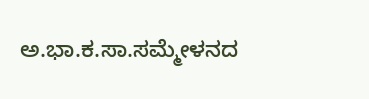ಅ.ಭಾ.ಕ.ಸಾ.ಸಮ್ಮೇಳನದ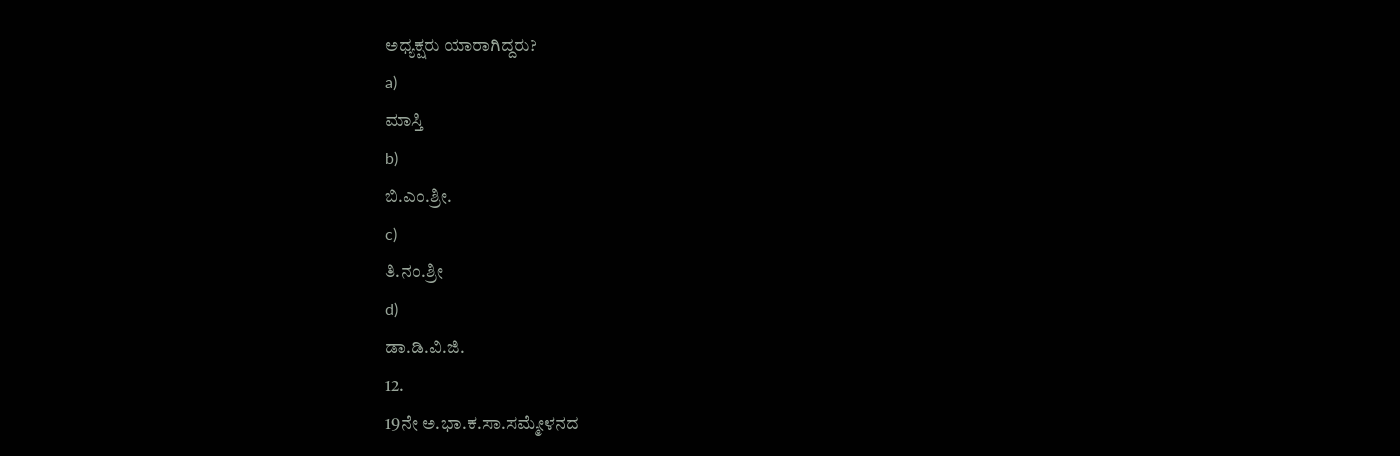ಅಧ್ಯಕ್ಷರು ಯಾರಾಗಿದ್ದರು?
a)
ಮಾಸ್ತಿ
b)
ಬಿ.ಎಂ.ಶ್ರೀ.
c)
ತಿ.ನಂ.ಶ್ರೀ
d)
ಡಾ.ಡಿ.ವಿ.ಜಿ.
12.
19ನೇ ಅ.ಭಾ.ಕ.ಸಾ.ಸಮ್ಮೇಳನದ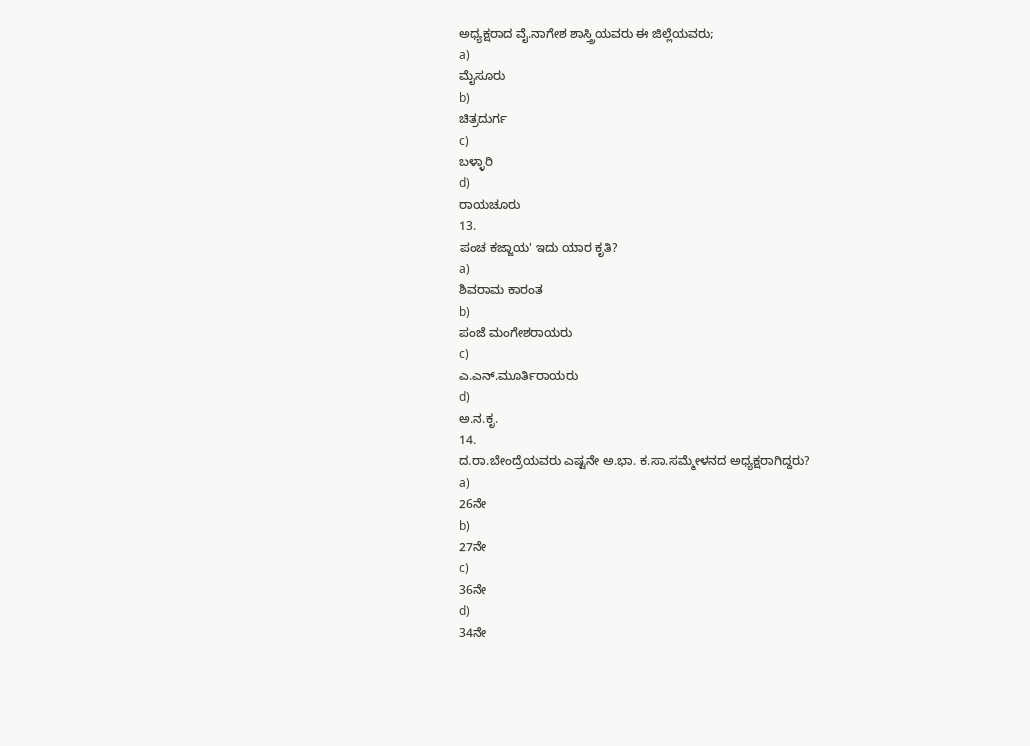ಅಧ್ಯಕ್ಷರಾದ ವೈ.ನಾಗೇಶ ಶಾಸ್ತ್ರಿಯವರು ಈ ಜಿಲ್ಲೆಯವರು;
a)
ಮೈಸೂರು
b)
ಚಿತ್ರದುರ್ಗ
c)
ಬಳ್ಳಾರಿ
d)
ರಾಯಚೂರು
13.
ಪಂಚ ಕಜ್ಜಾಯ' ಇದು ಯಾರ ಕೃತಿ?
a)
ಶಿವರಾಮ ಕಾರಂತ
b)
ಪಂಜೆ ಮಂಗೇಶರಾಯರು
c)
ಎ.ಎನ್.ಮೂರ್ತಿರಾಯರು
d)
ಅ.ನ.ಕೃ.
14.
ದ.ರಾ.ಬೇಂದ್ರೆಯವರು ಎಷ್ಟನೇ ಅ.ಭಾ. ಕ.ಸಾ.ಸಮ್ಮೇಳನದ ಅಧ್ಯಕ್ಷರಾಗಿದ್ದರು?
a)
26ನೇ
b)
27ನೇ
c)
36ನೇ
d)
34ನೇ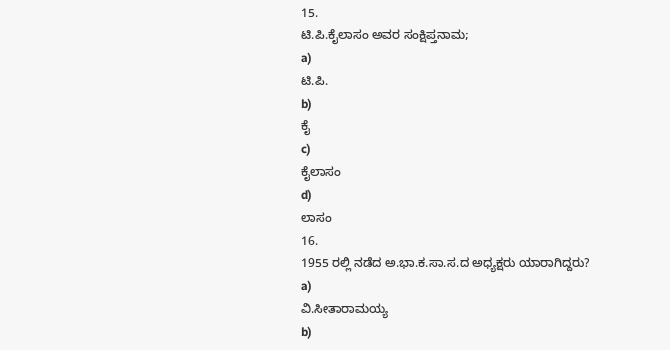15.
ಟಿ.ಪಿ.ಕೈಲಾಸಂ ಅವರ ಸಂಕ್ಷಿಪ್ತನಾಮ;
a)
ಟಿ.ಪಿ.
b)
ಕೈ
c)
ಕೈಲಾಸಂ
d)
ಲಾಸಂ
16.
1955 ರಲ್ಲಿ ನಡೆದ ಅ.ಭಾ.ಕ.ಸಾ.ಸ.ದ ಅಧ್ಯಕ್ಷರು ಯಾರಾಗಿದ್ದರು?
a)
ವಿ.ಸೀತಾರಾಮಯ್ಯ
b)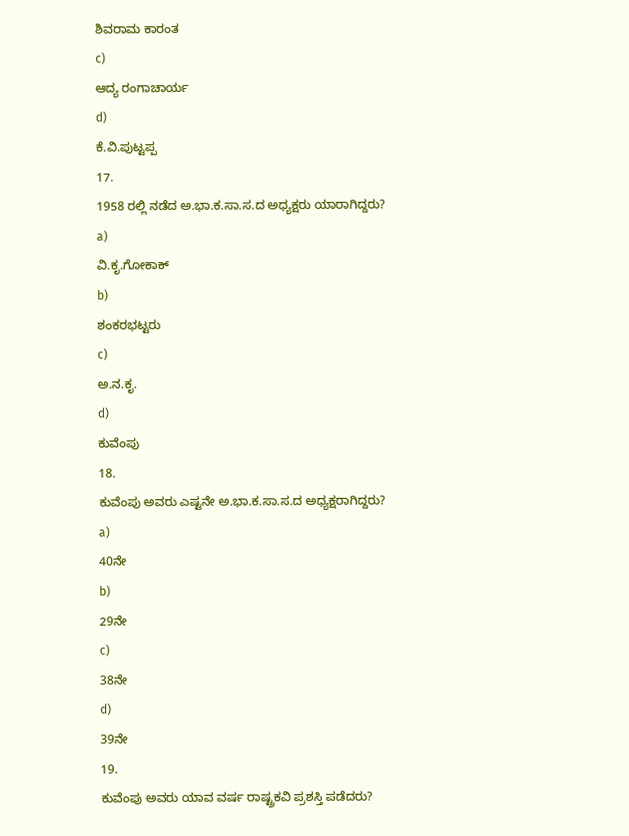ಶಿವರಾಮ ಕಾರಂತ
c)
ಆದ್ಯ ರಂಗಾಚಾರ್ಯ
d)
ಕೆ.ವಿ.ಪುಟ್ಟಪ್ಪ
17.
1958 ರಲ್ಲಿ ನಡೆದ ಅ.ಭಾ.ಕ.ಸಾ.ಸ.ದ ಅಧ್ಯಕ್ಷರು ಯಾರಾಗಿದ್ದರು?
a)
ವಿ.ಕೃ.ಗೋಕಾಕ್
b)
ಶಂಕರಭಟ್ಟರು
c)
ಅ.ನ.ಕೃ.
d)
ಕುವೆಂಪು
18.
ಕುವೆಂಪು ಅವರು ಎಷ್ಟನೇ ಅ.ಭಾ.ಕ.ಸಾ.ಸ.ದ ಅಧ್ಯಕ್ಷರಾಗಿದ್ದರು?
a)
40ನೇ
b)
29ನೇ
c)
38ನೇ
d)
39ನೇ
19.
ಕುವೆಂಪು ಅವರು ಯಾವ ವರ್ಷ ರಾಷ್ಟ್ರಕವಿ ಪ್ರಶಸ್ತಿ ಪಡೆದರು?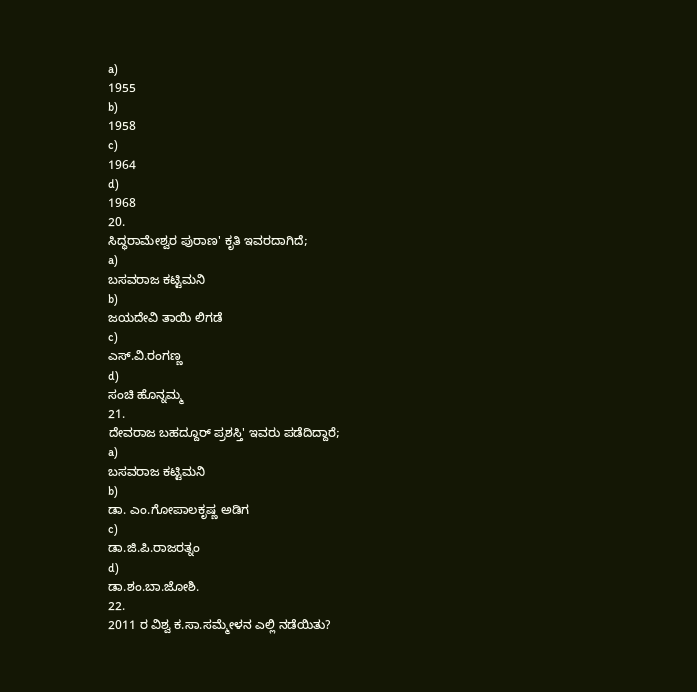a)
1955
b)
1958
c)
1964
d)
1968
20.
ಸಿದ್ಧರಾಮೇಶ್ವರ ಪುರಾಣ' ಕೃತಿ ಇವರದಾಗಿದೆ;
a)
ಬಸವರಾಜ ಕಟ್ಟಿಮನಿ
b)
ಜಯದೇವಿ ತಾಯಿ ಲಿಗಡೆ
c)
ಎಸ್.ವಿ.ರಂಗಣ್ಣ
d)
ಸಂಚಿ ಹೊನ್ನಮ್ಮ
21.
ದೇವರಾಜ ಬಹದ್ದೂರ್ ಪ್ರಶಸ್ತಿ' ಇವರು ಪಡೆದಿದ್ದಾರೆ;
a)
ಬಸವರಾಜ ಕಟ್ಟಿಮನಿ
b)
ಡಾ. ಎಂ.ಗೋಪಾಲಕೃಷ್ಣ ಅಡಿಗ
c)
ಡಾ.ಜಿ.ಪಿ.ರಾಜರತ್ನಂ
d)
ಡಾ.ಶಂ.ಬಾ.ಜೋಶಿ.
22.
2011 ರ ವಿಶ್ವ ಕ.ಸಾ.ಸಮ್ಮೇಳನ ಎಲ್ಲಿ ನಡೆಯಿತು?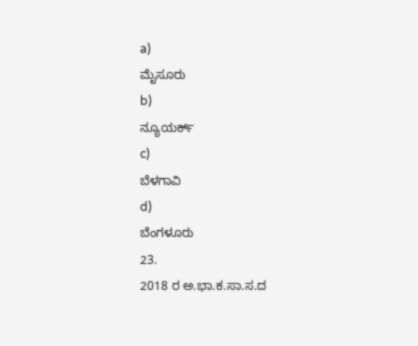a)
ಮೈಸೂರು
b)
ನ್ಯೂಯರ್ಕ್
c)
ಬೆಳಗಾವಿ
d)
ಬೆಂಗಳೂರು
23.
2018 ರ ಅ.ಭಾ.ಕ.ಸಾ.ಸ.ದ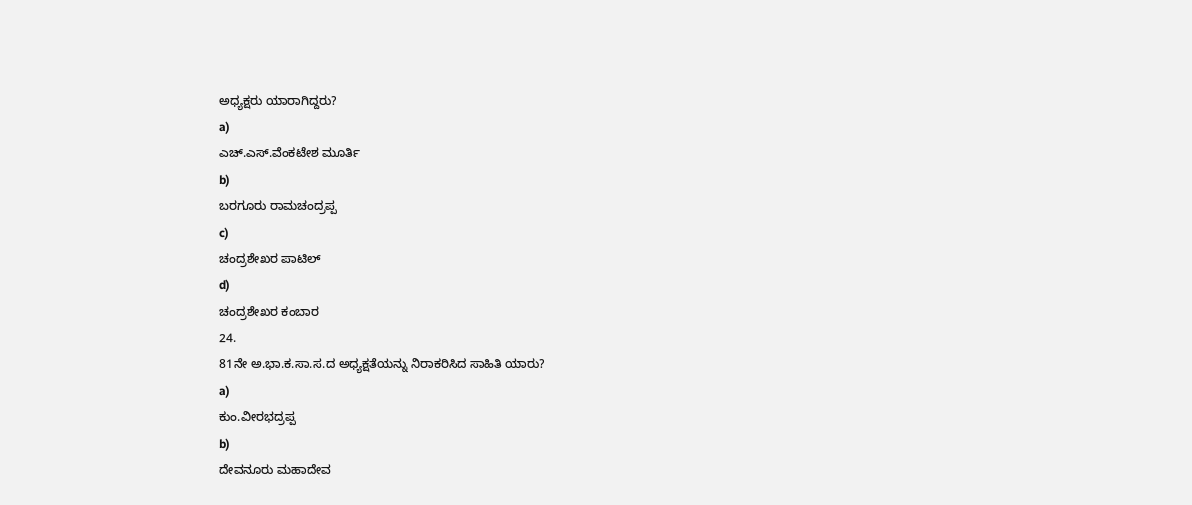ಅಧ್ಯಕ್ಷರು ಯಾರಾಗಿದ್ದರು?
a)
ಎಚ್.ಎಸ್.ವೆಂಕಟೇಶ ಮೂರ್ತಿ
b)
ಬರಗೂರು ರಾಮಚಂದ್ರಪ್ಪ
c)
ಚಂದ್ರಶೇಖರ ಪಾಟಿಲ್
d)
ಚಂದ್ರಶೇಖರ ಕಂಬಾರ
24.
81ನೇ ಅ.ಭಾ.ಕ.ಸಾ.ಸ.ದ ಅಧ್ಯಕ್ಷತೆಯನ್ನು ನಿರಾಕರಿಸಿದ ಸಾಹಿತಿ ಯಾರು?
a)
ಕುಂ.ವೀರಭದ್ರಪ್ಪ
b)
ದೇವನೂರು ಮಹಾದೇವ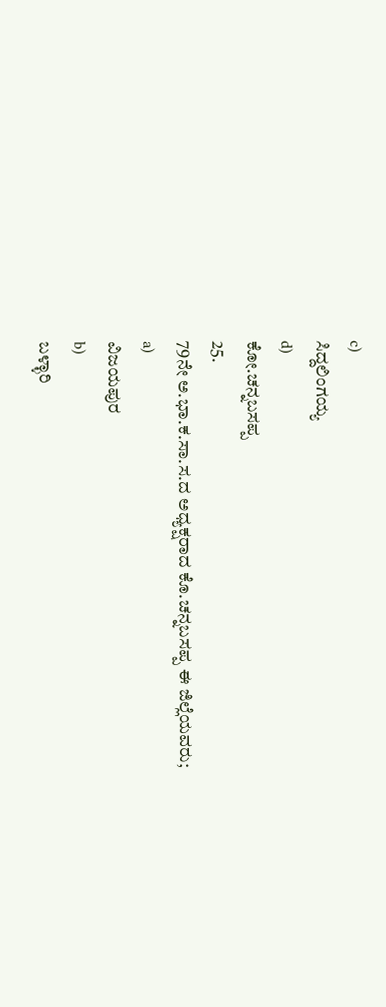c)
ಸಿದ್ದಲಿಂಗಯ್ಯ
d)
ಕೋ.ಚನ್ನಬಸಪ್ಪ
25.
79ನೇ ಅ.ಭಾ.ಕ.ಸಾ.ಸ.ದ ಅಧ್ಯಕ್ಷರಾದ ಕೊ.ಚನ್ನಬಸಪ್ಪ ಈ ಜಿಲ್ಲೆಯವರು;
a)
ವಿಜಯಪುರ
b)
ಬಳ್ಳಾರಿ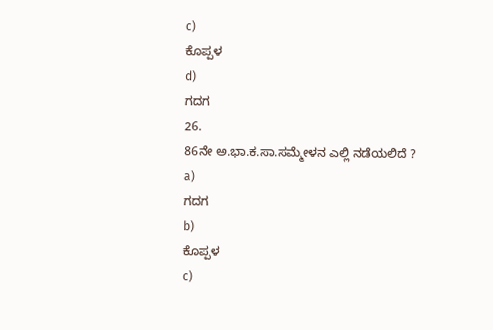c)
ಕೊಪ್ಪಳ
d)
ಗದಗ
26.
86ನೇ ಅ.ಭಾ.ಕ.ಸಾ.ಸಮ್ಮೇಳನ ಎಲ್ಲಿ ನಡೆಯಲಿದೆ ?
a)
ಗದಗ
b)
ಕೊಪ್ಪಳ
c)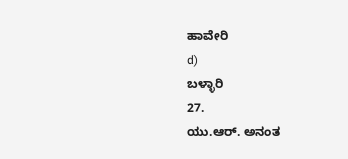ಹಾವೇರಿ
d)
ಬಳ್ಳಾರಿ
27.
ಯು.ಆರ್. ಅನಂತ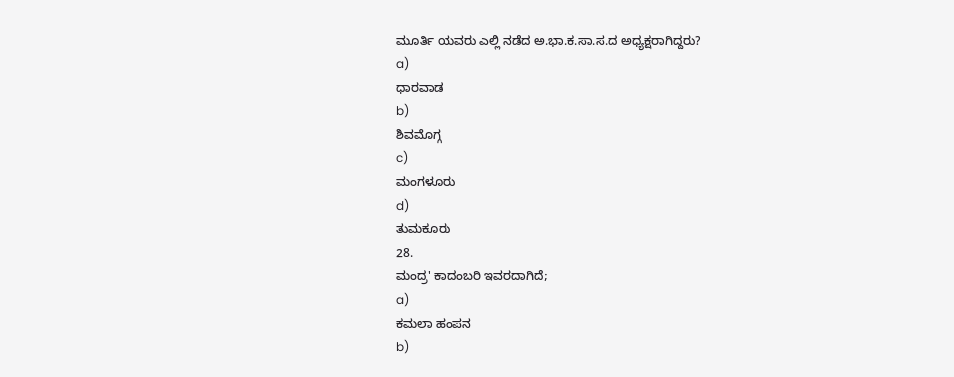ಮೂರ್ತಿ ಯವರು ಎಲ್ಲಿ ನಡೆದ ಅ.ಭಾ.ಕ.ಸಾ.ಸ.ದ ಅಧ್ಯಕ್ಷರಾಗಿದ್ದರು?
a)
ಧಾರವಾಡ
b)
ಶಿವಮೊಗ್ಗ
c)
ಮಂಗಳೂರು
d)
ತುಮಕೂರು
28.
ಮಂದ್ರ' ಕಾದಂಬರಿ ಇವರದಾಗಿದೆ;
a)
ಕಮಲಾ ಹಂಪನ
b)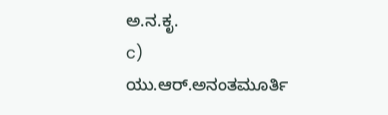ಅ.ನ.ಕೃ.
c)
ಯು.ಆರ್.ಅನಂತಮೂರ್ತಿ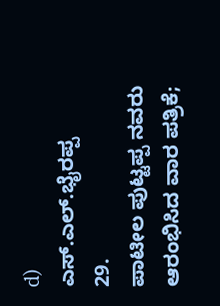d)
ಎಸ್.ಎಲ್.ಭೈರಪ್ಪ
29.
ಪಾಟೀಲ ಪುಟ್ಟಪ್ಪ ನವರು ಆರಂಭಿಸಿದ ವಾರ ಪತ್ರಿಕೆ;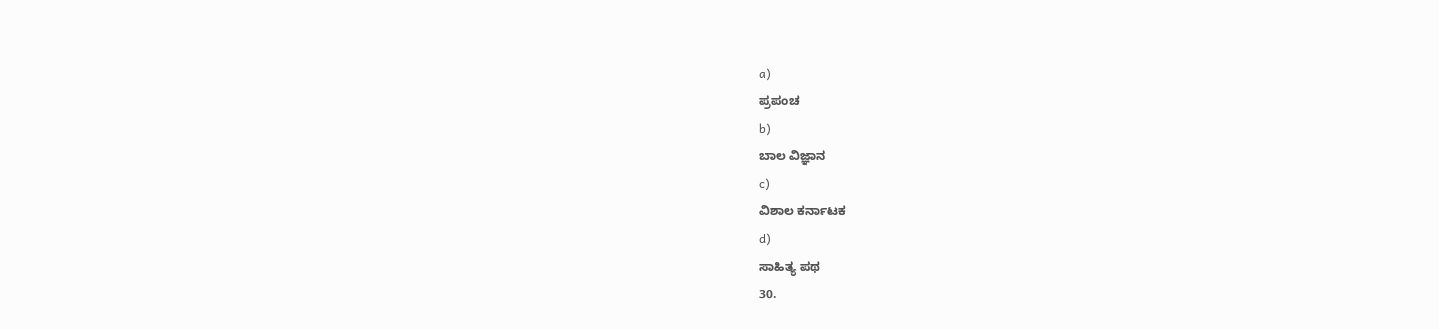a)
ಪ್ರಪಂಚ
b)
ಬಾಲ ವಿಜ್ಞಾನ
c)
ವಿಶಾಲ ಕರ್ನಾಟಕ
d)
ಸಾಹಿತ್ಯ ಪಥ
30.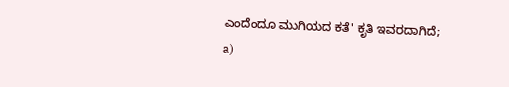ಎಂದೆಂದೂ ಮುಗಿಯದ ಕತೆ' ಕೃತಿ ಇವರದಾಗಿದೆ;
a)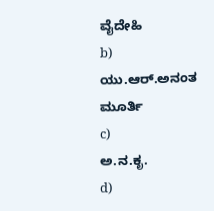ವೈದೇಹಿ
b)
ಯು.ಆರ್.ಅನಂತ ಮೂರ್ತಿ
c)
ಅ.ನ.ಕೃ.
d)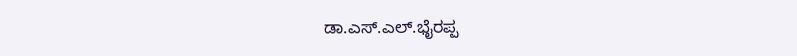ಡಾ.ಎಸ್.ಎಲ್.ಭೈರಪ್ಪ